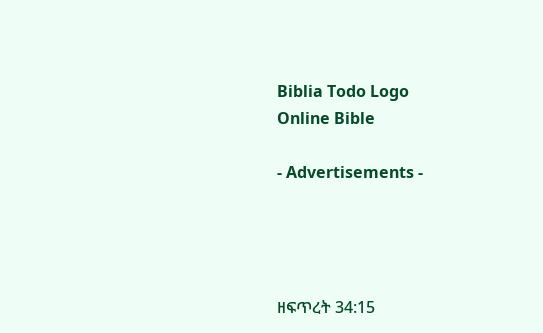Biblia Todo Logo
Online Bible

- Advertisements -




ዘፍጥረት 34:15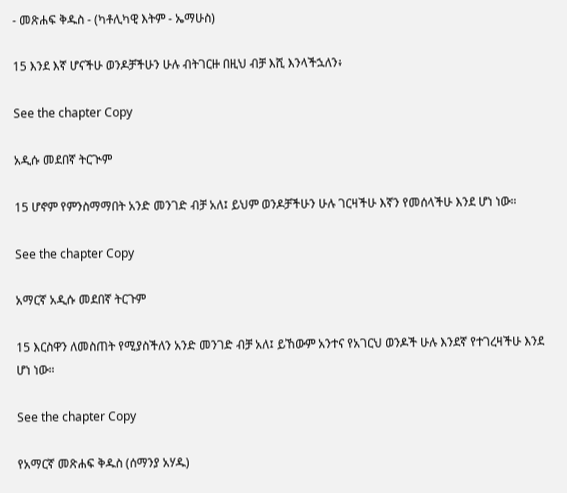- መጽሐፍ ቅዱስ - (ካቶሊካዊ እትም - ኤማሁስ)

15 እንደ እኛ ሆናችሁ ወንዶቻችሁን ሁሉ ብትገርዙ በዚህ ብቻ እሺ እንላችኋለን፥

See the chapter Copy

አዲሱ መደበኛ ትርጒም

15 ሆኖም የምንስማማበት አንድ መንገድ ብቻ አለ፤ ይህም ወንዶቻችሁን ሁሉ ገርዛችሁ እኛን የመሰላችሁ እንደ ሆነ ነው።

See the chapter Copy

አማርኛ አዲሱ መደበኛ ትርጉም

15 እርስዋን ለመስጠት የሚያስችለን አንድ መንገድ ብቻ አለ፤ ይኸውም አንተና የአገርህ ወንዶች ሁሉ እንደኛ የተገረዛችሁ እንደ ሆነ ነው።

See the chapter Copy

የአማርኛ መጽሐፍ ቅዱስ (ሰማንያ አሃዱ)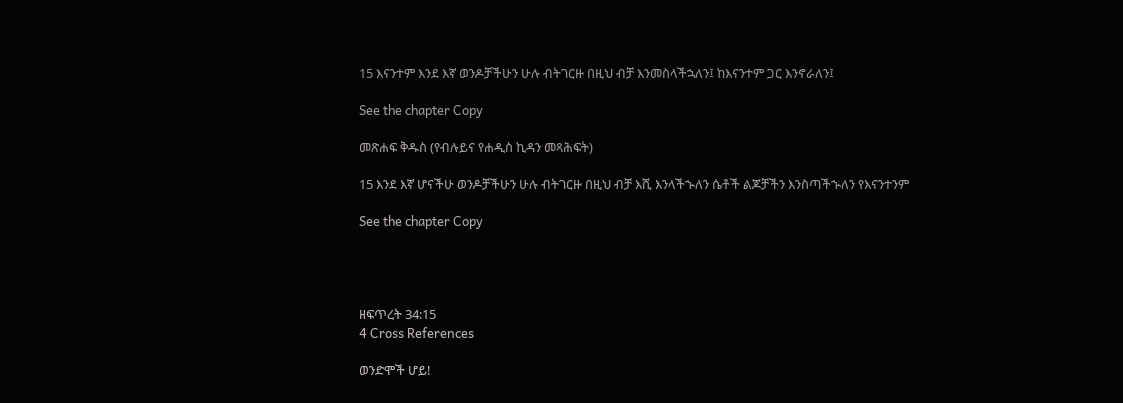15 እናንተም እንደ እኛ ወንዶቻችሁን ሁሉ ብትገርዙ በዚህ ብቻ እንመስላችኋለን፤ ከእናንተም ጋር እንኖራለን፤

See the chapter Copy

መጽሐፍ ቅዱስ (የብሉይና የሐዲስ ኪዳን መጻሕፍት)

15 እንደ እኛ ሆናችሁ ወንዶቻችሁን ሁሉ ብትገርዙ በዚህ ብቻ እሺ እንላችኍለን ሴቶች ልጆቻችን እንስጣችኍለን የእናንተንም

See the chapter Copy




ዘፍጥረት 34:15
4 Cross References

ወንድሞች ሆይ!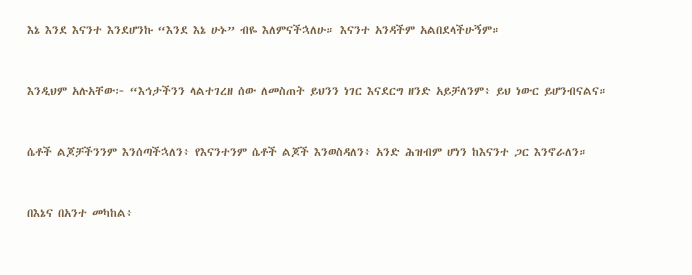እኔ እንደ እናንተ እንደሆንኩ “እንደ እኔ ሁኑ” ብዬ እለምናችኋለሁ። እናንተ አንዳችም አልበደላችሁኝም።


እንዲህም አሉአቸው፦ “እኅታችንን ላልተገረዘ ሰው ለመስጠት ይህንን ነገር እናደርግ ዘንድ አይቻለንም፥ ይህ ነውር ይሆንብናልና።


ሴቶች ልጆቻችንንም እንሰጣችኋለን፥ የእናንተንም ሴቶች ልጆች እንወስዳለን፥ አንድ ሕዝብም ሆነን ከእናንተ ጋር እንኖራለን።


በእኔና በአንተ መካከል፥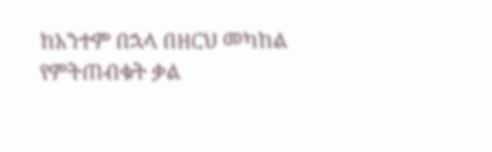ከአንተም በኋላ በዘርህ መካከል የምትጠብቁት ቃል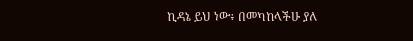ኪዳኔ ይህ ነው፥ በመካከላችሁ ያለ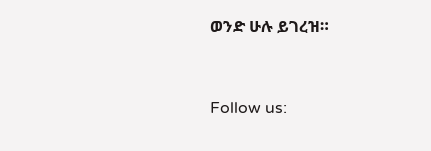ወንድ ሁሉ ይገረዝ።


Follow us: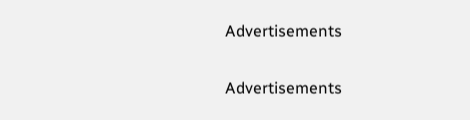Advertisements


Advertisements